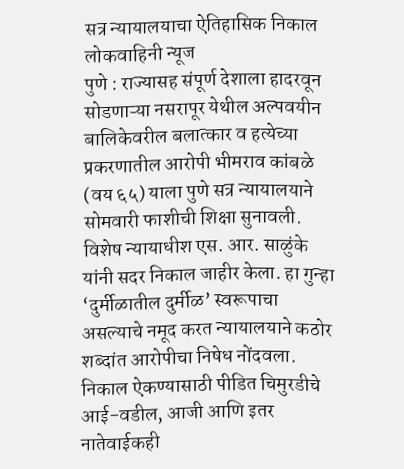सत्र न्यायालयाचा ऐतिहासिक निकाल
लोकवाहिनी न्यूज
पुणे : राज्यासह संपूर्ण देशाला हादरवून सोडणाऱ्या नसरापूर येथील अल्पवयीन बालिकेवरील बलात्कार व हत्येच्या प्रकरणातील आरोपी भीमराव कांबळे (वय ६५) याला पुणे सत्र न्यायालयाने सोमवारी फाशीची शिक्षा सुनावली. विशेष न्यायाधीश एस. आर. साळुंके यांनी सदर निकाल जाहीर केला. हा गुन्हा ‘दुर्मीळातील दुर्मीळ’ स्वरूपाचा असल्याचे नमूद करत न्यायालयाने कठोर शब्दांत आरोपीचा निषेध नोंदवला. निकाल ऐकण्यासाठी पीडित चिमुरडीचे आई-वडील, आजी आणि इतर नातेवाईकही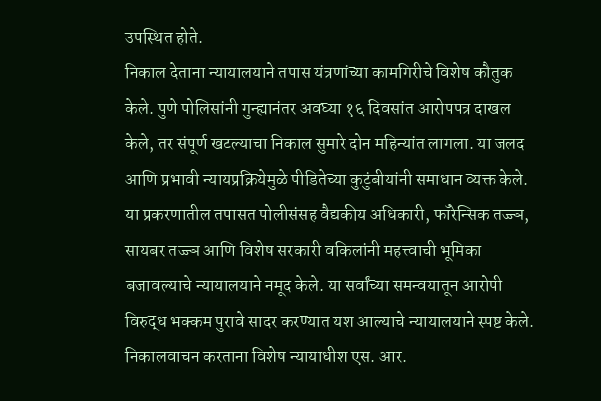उपस्थित होते.
निकाल देताना न्यायालयाने तपास यंत्रणांच्या कामगिरीचे विशेष कौतुक केले. पुणे पोलिसांनी गुन्ह्यानंतर अवघ्या १६ दिवसांत आरोपपत्र दाखल केले, तर संपूर्ण खटल्याचा निकाल सुमारे दोन महिन्यांत लागला. या जलद आणि प्रभावी न्यायप्रक्रियेमुळे पीडितेच्या कुटुंबीयांनी समाधान व्यक्त केले. या प्रकरणातील तपासत पोलीसंसह वैद्यकीय अधिकारी, फॉरेन्सिक तज्ज्ञ, सायबर तज्ज्ञ आणि विशेष सरकारी वकिलांनी महत्त्वाची भूमिका बजावल्याचे न्यायालयाने नमूद केले. या सर्वांच्या समन्वयातून आरोपी विरुद्ध भक्कम पुरावे सादर करण्यात यश आल्याचे न्यायालयाने स्पष्ट केले.
निकालवाचन करताना विशेष न्यायाधीश एस. आर.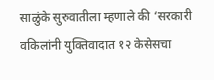साळुंके सुरुवातीला म्हणाले की ‘सरकारी वकिलांनी युक्तिवादात १२ केसेसचा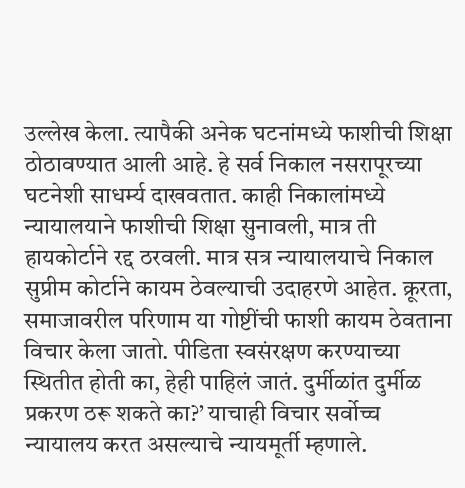उल्लेख केला. त्यापैकी अनेक घटनांमध्ये फाशीची शिक्षा ठोठावण्यात आली आहे. हे सर्व निकाल नसरापूरच्या घटनेशी साधर्म्य दाखवतात. काही निकालांमध्ये न्यायालयाने फाशीची शिक्षा सुनावली, मात्र ती हायकोर्टाने रद्द ठरवली. मात्र सत्र न्यायालयाचे निकाल सुप्रीम कोर्टाने कायम ठेवल्याची उदाहरणे आहेत. क्रूरता, समाजावरील परिणाम या गोष्टींची फाशी कायम ठेवताना विचार केला जातो. पीडिता स्वसंरक्षण करण्याच्या स्थितीत होती का, हेही पाहिलं जातं. दुर्मीळांत दुर्मीळ प्रकरण ठरू शकते का?’ याचाही विचार सर्वोच्च न्यायालय करत असल्याचे न्यायमूर्ती म्हणाले.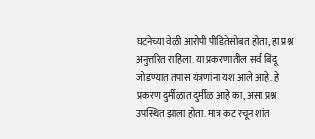घटनेच्या वेळी आरोपी पीडितेसोबत होता, हा प्रश्न अनुत्तरित राहिला. या प्रकरणातील सर्व बिंदू जोडण्यात तपास यंत्रणांना यश आले आहे. हे प्रकरण दुर्मीळात दुर्मीळ आहे का, असा प्रश्न उपस्थित झाला होता. मात्र कट रचून शांत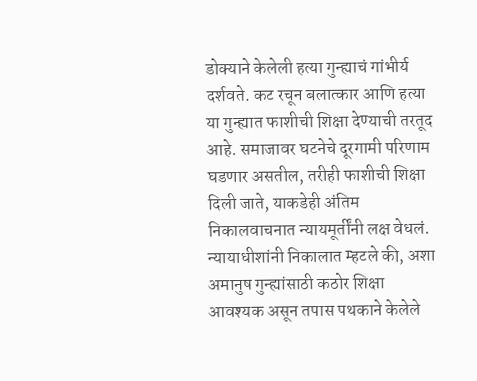डोक्याने केलेली हत्या गुन्ह्याचं गांभीर्य दर्शवते. कट रचून बलात्कार आणि हत्या या गुन्ह्यात फाशीची शिक्षा देण्याची तरतूद आहे. समाजावर घटनेचे दूरगामी परिणाम घडणार असतील, तरीही फाशीची शिक्षा दिली जाते, याकडेही अंतिम निकालवाचनात न्यायमूर्तींनी लक्ष वेधलं.
न्यायाधीशांनी निकालात म्हटले की, अशा अमानुष गुन्ह्यांसाठी कठोर शिक्षा आवश्यक असून तपास पथकाने केलेले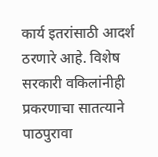कार्य इतरांसाठी आदर्श ठरणारे आहे. विशेष सरकारी वकिलांनीही प्रकरणाचा सातत्याने पाठपुरावा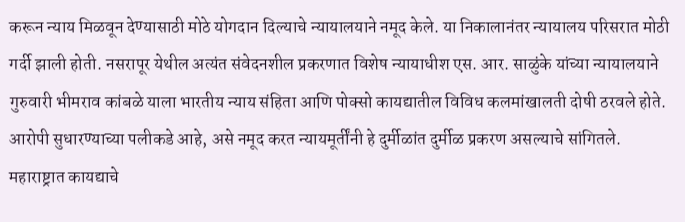करून न्याय मिळवून देण्यासाठी मोठे योगदान दिल्याचे न्यायालयाने नमूद केले. या निकालानंतर न्यायालय परिसरात मोठी गर्दी झाली होती. नसरापूर येथील अत्यंत संवेदनशील प्रकरणात विशेष न्यायाधीश एस. आर. साळुंके यांच्या न्यायालयाने गुरुवारी भीमराव कांबळे याला भारतीय न्याय संहिता आणि पोक्सो कायद्यातील विविध कलमांखालती दोषी ठरवले होते. आरोपी सुधारण्याच्या पलीकडे आहे, असे नमूद करत न्यायमूर्तींनी हे दुर्मीळांत दुर्मीळ प्रकरण असल्याचे सांगितले.
महाराष्ट्रात कायद्याचे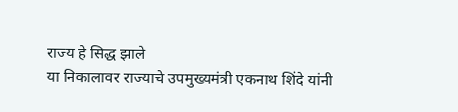राज्य हे सिद्ध झाले
या निकालावर राज्याचे उपमुख्यमंत्री एकनाथ शिंदे यांनी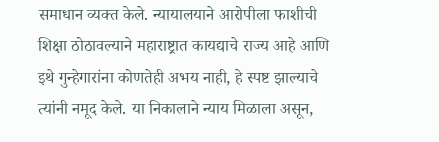समाधान व्यक्त केले. न्यायालयाने आरोपीला फाशीची शिक्षा ठोठावल्याने महाराष्ट्रात कायद्याचे राज्य आहे आणि इथे गुन्हेगारांना कोणतेही अभय नाही, हे स्पष्ट झाल्याचे त्यांनी नमूद केले. या निकालाने न्याय मिळाला असून,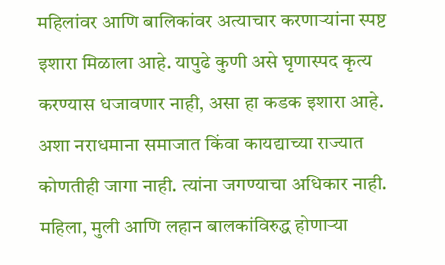महिलांवर आणि बालिकांवर अत्याचार करणाऱ्यांना स्पष्ट इशारा मिळाला आहे. यापुढे कुणी असे घृणास्पद कृत्य करण्यास धजावणार नाही, असा हा कडक इशारा आहे. अशा नराधमाना समाजात किंवा कायद्याच्या राज्यात कोणतीही जागा नाही. त्यांना जगण्याचा अधिकार नाही. महिला, मुली आणि लहान बालकांविरुद्ध होणाऱ्या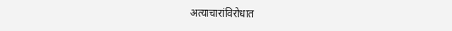अत्याचारांविरोधात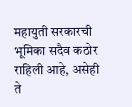महायुती सरकारची भूमिका सदैव कठोर राहिली आहे, असेही ते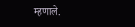म्हणाले.